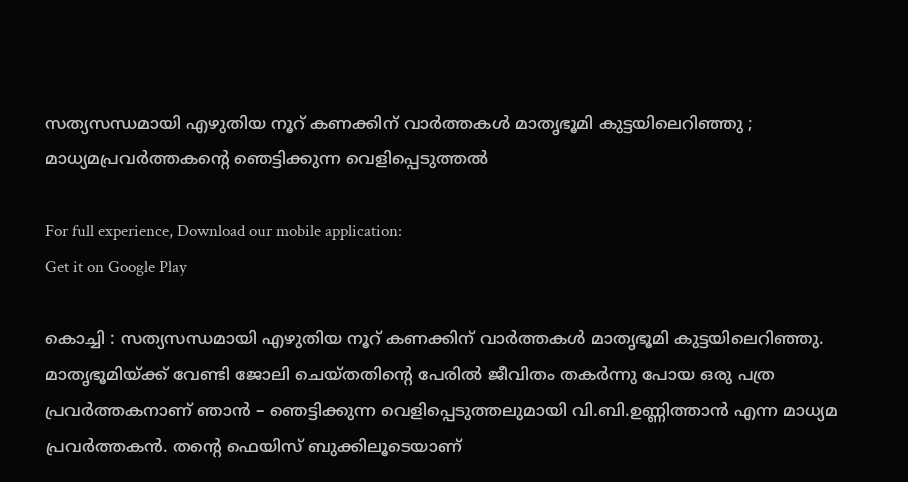സത്യസന്ധമായി എഴുതിയ നൂറ് കണക്കിന് വാർത്തകൾ മാതൃഭൂമി കുട്ടയിലെറിഞ്ഞു ; മാധ്യമപ്രവര്‍ത്തകന്റെ ഞെട്ടിക്കുന്ന വെളിപ്പെടുത്തല്‍

For full experience, Download our mobile application:
Get it on Google Play

കൊച്ചി : സത്യസന്ധമായി എഴുതിയ നൂറ് കണക്കിന് വാർത്തകൾ മാതൃഭൂമി കുട്ടയിലെറിഞ്ഞു. മാതൃഭൂമിയ്ക്ക് വേണ്ടി ജോലി ചെയ്തതിന്റെ പേരിൽ ജീവിതം തകർന്നു പോയ ഒരു പത്ര പ്രവർത്തകനാണ് ഞാൻ – ഞെട്ടിക്കുന്ന വെളിപ്പെടുത്തലുമായി വി.ബി.ഉണ്ണിത്താൻ എന്ന മാധ്യമ പ്രവര്‍ത്തകന്‍. തന്റെ ഫെയിസ് ബുക്കിലൂടെയാണ്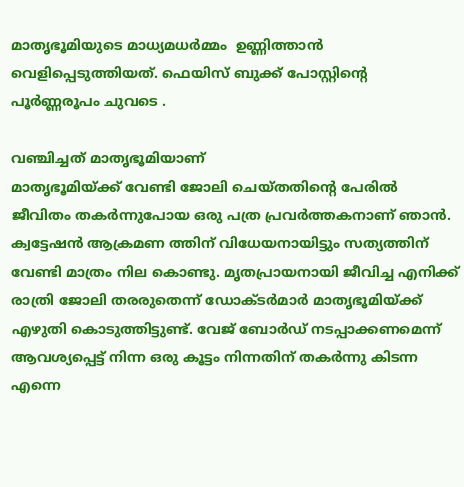മാതൃഭൂമിയുടെ മാധ്യമധര്‍മ്മം  ഉണ്ണിത്താൻ വെളിപ്പെടുത്തിയത്. ഫെയിസ് ബുക്ക് പോസ്റ്റിന്റെ പൂര്‍ണ്ണരൂപം ചുവടെ .

വഞ്ചിച്ചത് മാതൃഭൂമിയാണ്
മാതൃഭൂമിയ്ക്ക് വേണ്ടി ജോലി ചെയ്തതിന്റെ പേരിൽ ജീവിതം തകർന്നുപോയ ഒരു പത്ര പ്രവർത്തകനാണ് ഞാൻ. ക്വട്ടേഷൻ ആക്രമണ ത്തിന് വിധേയനായിട്ടും സത്യത്തിന് വേണ്ടി മാത്രം നില കൊണ്ടു. മൃതപ്രായനായി ജീവിച്ച എനിക്ക് രാത്രി ജോലി തരരുതെന്ന് ഡോക്ടർമാർ മാതൃഭൂമിയ്ക്ക് എഴുതി കൊടുത്തിട്ടുണ്ട്. വേജ് ബോർഡ് നടപ്പാക്കണമെന്ന് ആവശ്യപ്പെട്ട് നിന്ന ഒരു കൂട്ടം നിന്നതിന് തകർന്നു കിടന്ന എന്നെ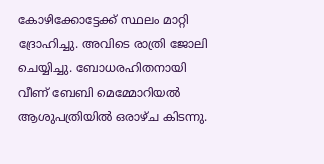കോഴിക്കോട്ടേക്ക് സ്ഥലം മാറ്റി ദ്രോഹിച്ചു. അവിടെ രാത്രി ജോലി ചെയ്യിച്ചു. ബോധരഹിതനായി വീണ് ബേബി മെമ്മോറിയൽ ആശുപത്രിയിൽ ഒരാഴ്ച കിടന്നു.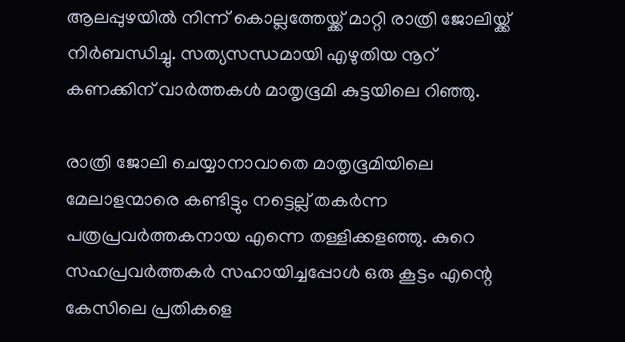ആലപ്പുഴയിൽ നിന്ന് കൊല്ലത്തേയ്ക്ക് മാറ്റി രാത്രി ജോലിയ്ക്ക് നിർബന്ധിച്ചു. സത്യസന്ധമായി എഴുതിയ നൂറ് കണക്കിന് വാർത്തകൾ മാതൃഭൂമി കുട്ടയിലെ റിഞ്ഞു.

രാത്രി ജോലി ചെയ്യാനാവാതെ മാതൃഭൂമിയിലെ മേലാളന്മാരെ കണ്ടിട്ടും നട്ടെല്ല് തകർന്ന പത്രപ്രവർത്തകനായ എന്നെ തള്ളിക്കളഞ്ഞു. കുറെ സഹപ്രവർത്തകർ സഹായിച്ചപ്പോൾ ഒരു കൂട്ടം എന്റെ കേസിലെ പ്രതികളെ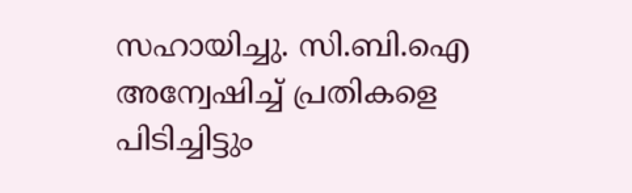സഹായിച്ചു. സി.ബി.ഐ അന്വേഷിച്ച് പ്രതികളെ പിടിച്ചിട്ടും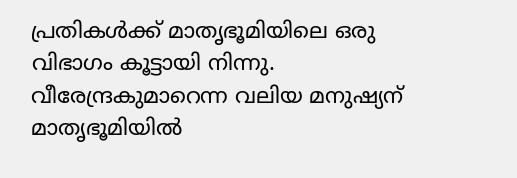പ്രതികൾക്ക് മാതൃഭൂമിയിലെ ഒരു വിഭാഗം കൂട്ടായി നിന്നു. വീരേന്ദ്രകുമാറെന്ന വലിയ മനുഷ്യന് മാതൃഭൂമിയിൽ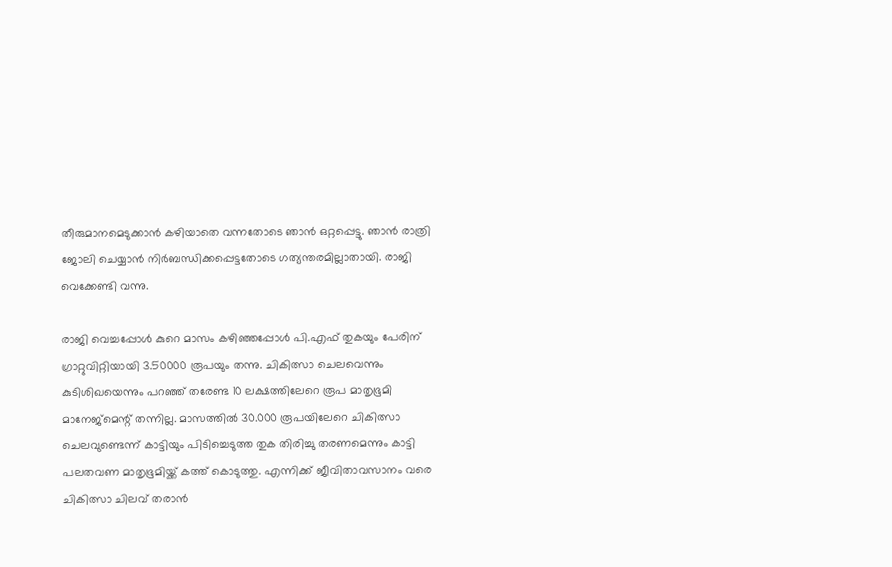തീരുമാനമെടുക്കാൻ കഴിയാതെ വന്നതോടെ ഞാൻ ഒറ്റപ്പെട്ടു. ഞാൻ രാത്രി ജോലി ചെയ്യാൻ നിർബന്ധിക്കപ്പെട്ടതോടെ ഗത്യന്തരമില്ലാതായി. രാജി വെക്കേണ്ടി വന്നു.

രാജി വെച്ചപ്പോൾ കുറെ മാസം കഴിഞ്ഞപ്പോൾ പി.എഫ് തുകയും പേരിന് ഗ്രാറ്റുവിറ്റിയായി 3.50000 രൂപയും തന്നു. ചികിത്സാ ചെലവെന്നും കുടിശിഖയെന്നും പറഞ്ഞ് തരേണ്ട 10 ലക്ഷത്തിലേറെ രൂപ മാതൃഭൂമി മാനേജ്മെന്റ് തന്നില്ല. മാസത്തിൽ 30.000 രൂപയിലേറെ ചികിത്സാ ചെലവുണ്ടെന്ന് കാട്ടിയും പിടിച്ചെടുത്ത തുക തിരിച്ചു തരണമെന്നും കാട്ടി പലതവണ മാതൃഭൂമിയ്ക്ക് കത്ത് കൊടുത്തു. എന്നിക്ക് ജീവിതാവസാനം വരെ ചികിത്സാ ചിലവ് തരാൻ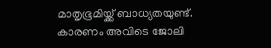മാതൃഭൂമിയ്ക്ക് ബാധ്യതയുണ്ട്. കാരണം അവിടെ ജോലി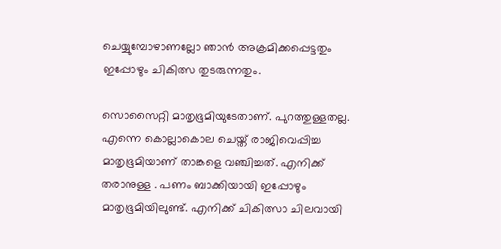ചെയ്യുമ്പോഴാണല്ലോ ഞാൻ അക്രമിക്കപ്പെട്ടതും ഇപ്പോഴും ചികിത്സ തുടരുന്നതും.

സൊസൈറ്റി മാതൃഭൂമിയുടേതാണ്. പുറത്തുള്ളതല്ല. എന്നെ കൊല്ലാകൊല ചെയ്ത് രാജിവെപ്പിച്ച മാതൃഭൂമിയാണ് താങ്കളെ വഞ്ചിച്ചത്. എനിക്ക് തരാനുള്ള . പണം ബാക്കിയായി ഇപ്പോഴും മാതൃഭൂമിയിലുണ്ട്. എനിക്ക് ചികിത്സാ ചിലവായി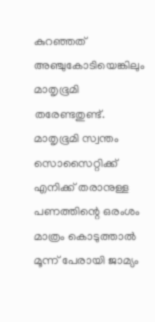കുറഞ്ഞത് അഞ്ചുകോടിയെങ്കിലും മാതൃഭൂമി തരേണ്ടതുണ്ട്. മാതൃഭൂമി സ്വന്തം സൊസൈറ്റിക്ക് എനിക്ക് തരാനുള്ള പണത്തിന്റെ ഒരംശം മാത്രം കൊടുത്താൽ മൂന്ന് പേരായി ജാമ്യം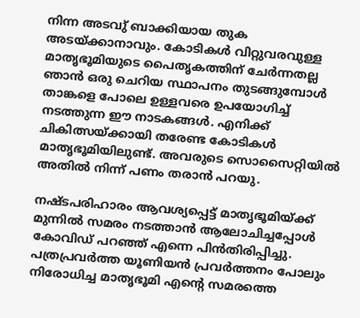നിന്ന അടവു് ബാക്കിയായ തുക അടയ്ക്കാനാവും. കോടികൾ വിറ്റുവരവുള്ള മാതൃഭൂമിയുടെ പൈതൃകത്തിന് ചേർന്നതല്ല ഞാൻ ഒരു ചെറിയ സ്ഥാപനം തുടങ്ങുമ്പോൾ താങ്കളെ പോലെ ഉള്ളവരെ ഉപയോഗിച്ച് നടത്തുന്ന ഈ നാടകങ്ങൾ. എനിക്ക് ചികിത്സയ്ക്കായി തരേണ്ട കോടികൾ മാതൃഭൂമിയിലുണ്ട്. അവരുടെ സൊസൈറ്റിയിൽ അതിൽ നിന്ന് പണം തരാൻ പറയു.

നഷ്ടപരിഹാരം ആവശ്യപ്പെട്ട് മാതൃഭൂമിയ്ക്ക് മുന്നിൽ സമരം നടത്താൻ ആലോചിച്ചപ്പോൾ കോവിഡ് പറഞ്ഞ് എന്നെ പിൻതിരിപ്പിച്ചു. പത്രപ്രവർത്ത യൂണിയൻ പ്രവർത്തനം പോലും നിരോധിച്ച മാതൃഭൂമി എന്റെ സമരത്തെ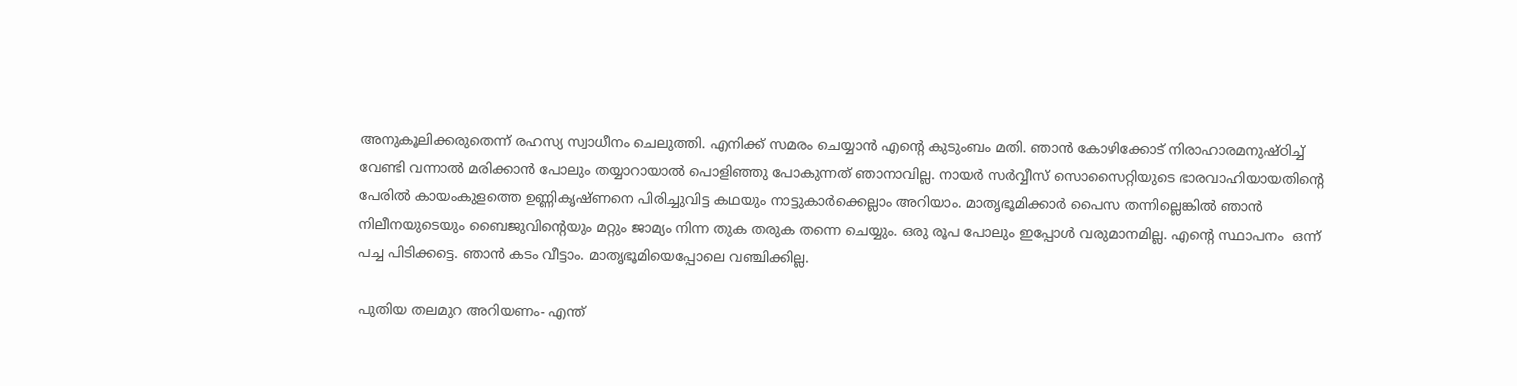അനുകൂലിക്കരുതെന്ന് രഹസ്യ സ്വാധീനം ചെലുത്തി. എനിക്ക് സമരം ചെയ്യാൻ എന്റെ കുടുംബം മതി. ഞാൻ കോഴിക്കോട് നിരാഹാരമനുഷ്ഠിച്ച് വേണ്ടി വന്നാൽ മരിക്കാൻ പോലും തയ്യാറായാൽ പൊളിഞ്ഞു പോകുന്നത് ഞാനാവില്ല. നായർ സർവ്വീസ് സൊസൈറ്റിയുടെ ഭാരവാഹിയായതിന്റെ പേരിൽ കായംകുളത്തെ ഉണ്ണികൃഷ്ണനെ പിരിച്ചുവിട്ട കഥയും നാട്ടുകാർക്കെല്ലാം അറിയാം. മാതൃഭൂമിക്കാർ പൈസ തന്നില്ലെങ്കിൽ ഞാൻ നിലീനയുടെയും ബൈജുവിന്റെയും മറ്റും ജാമ്യം നിന്ന തുക തരുക തന്നെ ചെയ്യും. ഒരു രൂപ പോലും ഇപ്പോൾ വരുമാനമില്ല. എന്റെ സ്ഥാപനം  ഒന്ന് പച്ച പിടിക്കട്ടെ. ഞാൻ കടം വീട്ടാം. മാതൃഭൂമിയെപ്പോലെ വഞ്ചിക്കില്ല.

പുതിയ തലമുറ അറിയണം- എന്ത്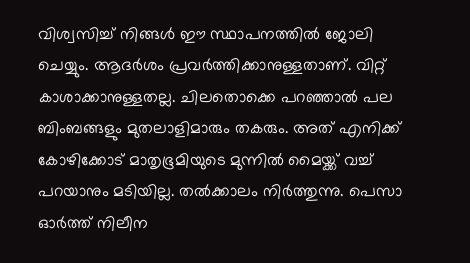വിശ്വസിച്ച് നിങ്ങൾ ഈ സ്ഥാപനത്തിൽ ജോലി ചെയ്യും. ആദർശം പ്രവർത്തിക്കാനുള്ളതാണ്. വിറ്റ് കാശാക്കാനുള്ളതല്ല. ചിലതൊക്കെ പറഞ്ഞാൽ പല ബിംബങ്ങളും മുതലാളിമാരും തകരും. അത് എനിക്ക് കോഴിക്കോട് മാതൃഭൂമിയുടെ മുന്നിൽ മൈയ്ക്ക് വച്ച് പറയാനും മടിയില്ല. തൽക്കാലം നിർത്തുന്നു. പെസാ ഓർത്ത് നിലീന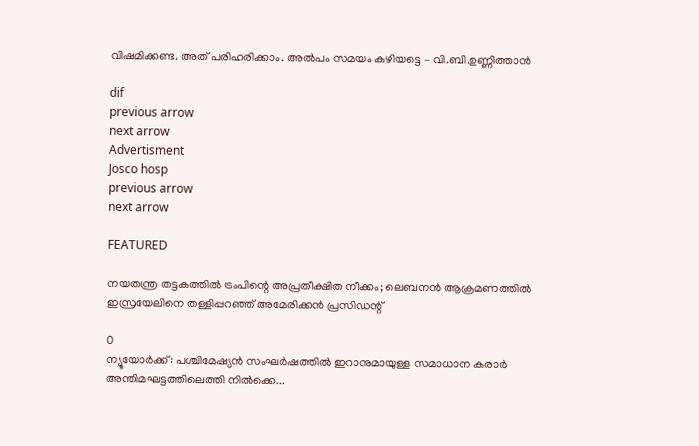വിഷമിക്കണ്ട. അത് പരിഹരിക്കാം. അൽപം സമയം കഴിയട്ടെ – വി.ബി.ഉണ്ണിത്താൻ

dif
previous arrow
next arrow
Advertisment
Josco hosp
previous arrow
next arrow

FEATURED

നയതന്ത്ര തട്ടകത്തിൽ ട്രംപിന്റെ അപ്രതീക്ഷിത നീക്കം; ലെബനൻ ആക്രമണത്തിൽ ഇസ്രയേലിനെ തള്ളിപ്പറഞ്ഞ് അമേരിക്കൻ പ്രസിഡന്റ്

0
ന്യൂയോർക്ക്: പശ്ചിമേഷ്യൻ സംഘർഷത്തിൽ ഇറാനുമായുള്ള സമാധാന കരാർ അന്തിമഘട്ടത്തിലെത്തി നിൽക്കെ...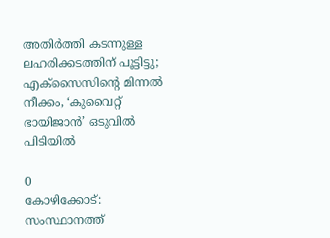അതിർത്തി കടന്നുള്ള ലഹരിക്കടത്തിന് പൂട്ടിട്ടു; എക്‌സൈസിന്റെ മിന്നൽ നീക്കം, ‘കുവൈറ്റ് ഭായിജാൻ’ ഒടുവിൽ പിടിയിൽ

0
കോഴിക്കോട്: സംസ്ഥാനത്ത്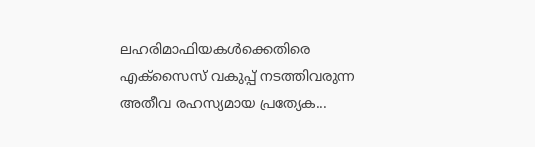ലഹരിമാഫിയകൾക്കെതിരെ എക്‌സൈസ് വകുപ്പ് നടത്തിവരുന്ന അതീവ രഹസ്യമായ പ്രത്യേക...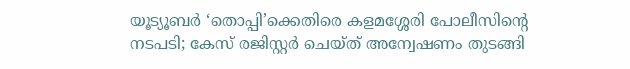യൂട്യൂബർ ‘തൊപ്പി’ക്കെതിരെ കളമശ്ശേരി പോലീസിന്റെ നടപടി; കേസ് രജിസ്റ്റർ ചെയ്ത് അന്വേഷണം തുടങ്ങി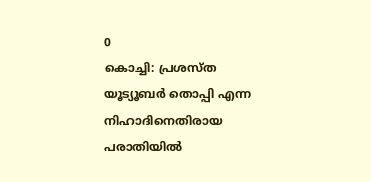0
കൊച്ചി: പ്രശസ്ത യൂട്യൂബര്‍ തൊപ്പി എന്ന നിഹാദിനെതിരായ പരാതിയില്‍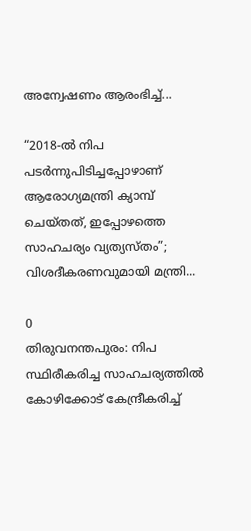അന്വേഷണം ആരംഭിച്ച്...

“2018-ൽ നിപ പടർന്നുപിടിച്ചപ്പോഴാണ് ആരോഗ്യമന്ത്രി ക്യാമ്പ് ചെയ്തത്, ഇപ്പോഴത്തെ സാഹചര്യം വ്യത്യസ്തം”; വിശദീകരണവുമായി മന്ത്രി...

0
തിരുവനന്തപുരം: നിപ സ്ഥിരീകരിച്ച സാഹചര്യത്തില്‍ കോഴിക്കോട് കേന്ദ്രീകരിച്ച്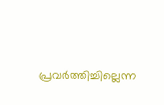പ്രവര്‍ത്തിച്ചില്ലെന്ന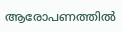ആരോപണത്തില്‍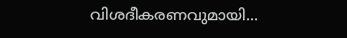വിശദീകരണവുമായി...